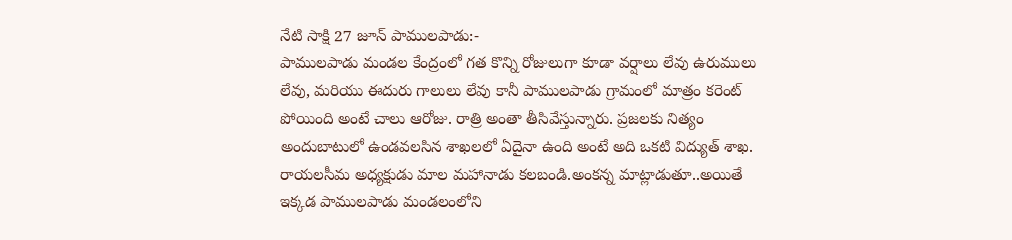నేటి సాక్షి 27 జూన్ పాములపాడు:-
పాములపాడు మండల కేంద్రంలో గత కొన్ని రోజులుగా కూడా వర్షాలు లేవు ఉరుములు లేవు, మరియు ఈదురు గాలులు లేవు కానీ పాములపాడు గ్రామంలో మాత్రం కరెంట్ పోయింది అంటే చాలు ఆరోజు. రాత్రి అంతా తీసివేస్తున్నారు. ప్రజలకు నిత్యం అందుబాటులో ఉండవలసిన శాఖలలో ఏదైనా ఉంది అంటే అది ఒకటి విద్యుత్ శాఖ. రాయలసీమ అధ్యక్షుడు మాల మహానాడు కలబండి.అంకన్న మాట్లాడుతూ..అయితే ఇక్కడ పాములపాడు మండలంలోని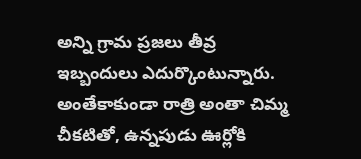అన్ని గ్రామ ప్రజలు తీవ్ర ఇబ్బందులు ఎదుర్కొంటున్నారు. అంతేకాకుండా రాత్రి అంతా చిమ్మ చీకటితో, ఉన్నపుడు ఊర్లోకి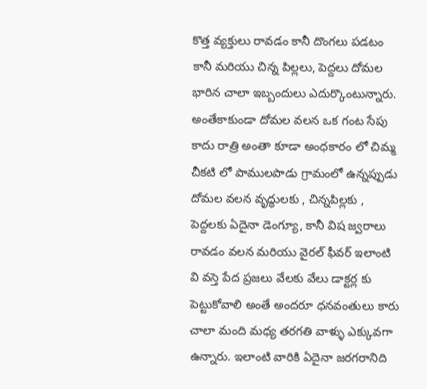కొత్త వ్యక్తులు రావడం కానీ దొంగలు పడటం కానీ మరియు చిన్న పిల్లలు, పెద్దలు దోమల భారిన చాలా ఇబ్బందులు ఎదుర్కొంటున్నారు. అంతేకాకుండా దోమల వలన ఒక గంట సేపు కాదు రాత్రి అంతా కూడా అంధకారం లో చిమ్మ చీకటి లో పాములపాడు గ్రామంలో ఉన్నప్పుడు దోమల వలన వృద్ధులకు , చిన్నపిల్లకు , పెద్దలకు ఏదైనా డెంగ్యూ, కానీ విష జ్వరాలు రావడం వలన మరియు వైరల్ ఫీవర్ ఇలాంటి వి వస్తె పేద ప్రజలు వేలకు వేలు డాక్టర్ల కు పెట్టుకోవాలి అంతే అందరూ ధనవంతులు కారు చాలా మంది మధ్య తరగతి వాళ్ళు ఎక్కువగా ఉన్నారు. ఇలాంటి వారికి ఏదైనా జరగరానిది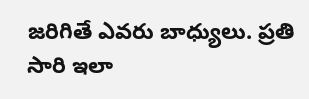జరిగితే ఎవరు బాధ్యులు. ప్రతి సారి ఇలా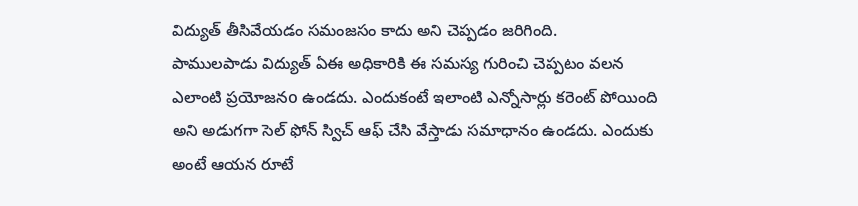విద్యుత్ తీసివేయడం సమంజసం కాదు అని చెప్పడం జరిగింది.
పాములపాడు విద్యుత్ ఏఈ అధికారికి ఈ సమస్య గురించి చెప్పటం వలన ఎలాంటి ప్రయోజనo ఉండదు. ఎందుకంటే ఇలాంటి ఎన్నోసార్లు కరెంట్ పోయింది అని అడుగగా సెల్ ఫోన్ స్విచ్ ఆఫ్ చేసి వేస్తాడు సమాధానం ఉండదు. ఎందుకు అంటే ఆయన రూటే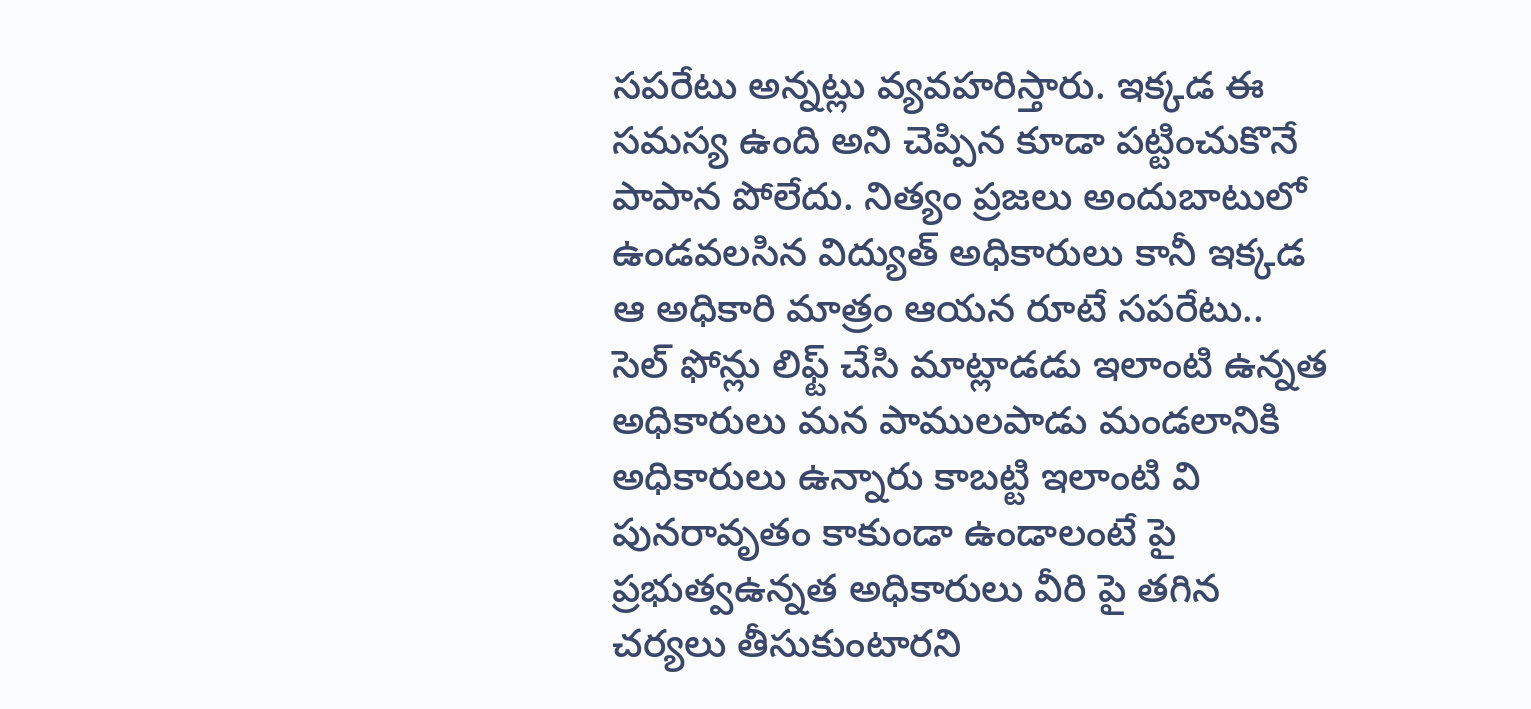సపరేటు అన్నట్లు వ్యవహరిస్తారు. ఇక్కడ ఈ సమస్య ఉంది అని చెప్పిన కూడా పట్టించుకొనే పాపాన పోలేదు. నిత్యం ప్రజలు అందుబాటులో ఉండవలసిన విద్యుత్ అధికారులు కానీ ఇక్కడ ఆ అధికారి మాత్రం ఆయన రూటే సపరేటు.. సెల్ ఫోన్లు లిఫ్ట్ చేసి మాట్లాడడు ఇలాంటి ఉన్నత అధికారులు మన పాములపాడు మండలానికి అధికారులు ఉన్నారు కాబట్టి ఇలాంటి వి పునరావృతం కాకుండా ఉండాలంటే పై ప్రభుత్వఉన్నత అధికారులు వీరి పై తగిన చర్యలు తీసుకుంటారని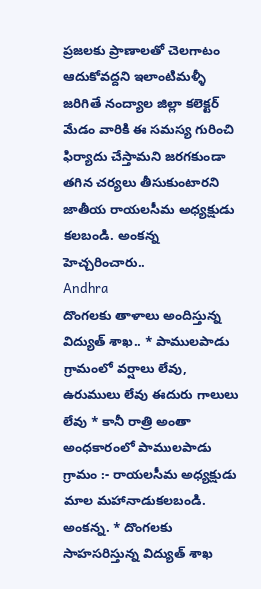ప్రజలకు ప్రాణాలతో చెలగాటం ఆదుకోవద్దని ఇలాంటిమళ్ళీ జరిగితే నంద్యాల జిల్లా కలెక్టర్ మేడం వారికి ఈ సమస్య గురించి ఫిర్యాదు చేస్తామని జరగకుండా తగిన చర్యలు తీసుకుంటారని జాతీయ రాయలసీమ అధ్యక్షుడు కలబండి. అంకన్న హెచ్చరించారు..
Andhra
దొంగలకు తాళాలు అందిస్తున్న విద్యుత్ శాఖ.. * పాములపాడు గ్రామంలో వర్షాలు లేవు, ఉరుములు లేవు ఈదురు గాలులు లేవు * కానీ రాత్రి అంతా అంధకారంలో పాములపాడు గ్రామం :- రాయలసీమ అధ్యక్షుడు మాల మహానాడుకలబండి. అంకన్న. * దొంగలకు సాహసరిస్తున్న విద్యుత్ శాఖ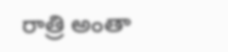రాత్రి అంతా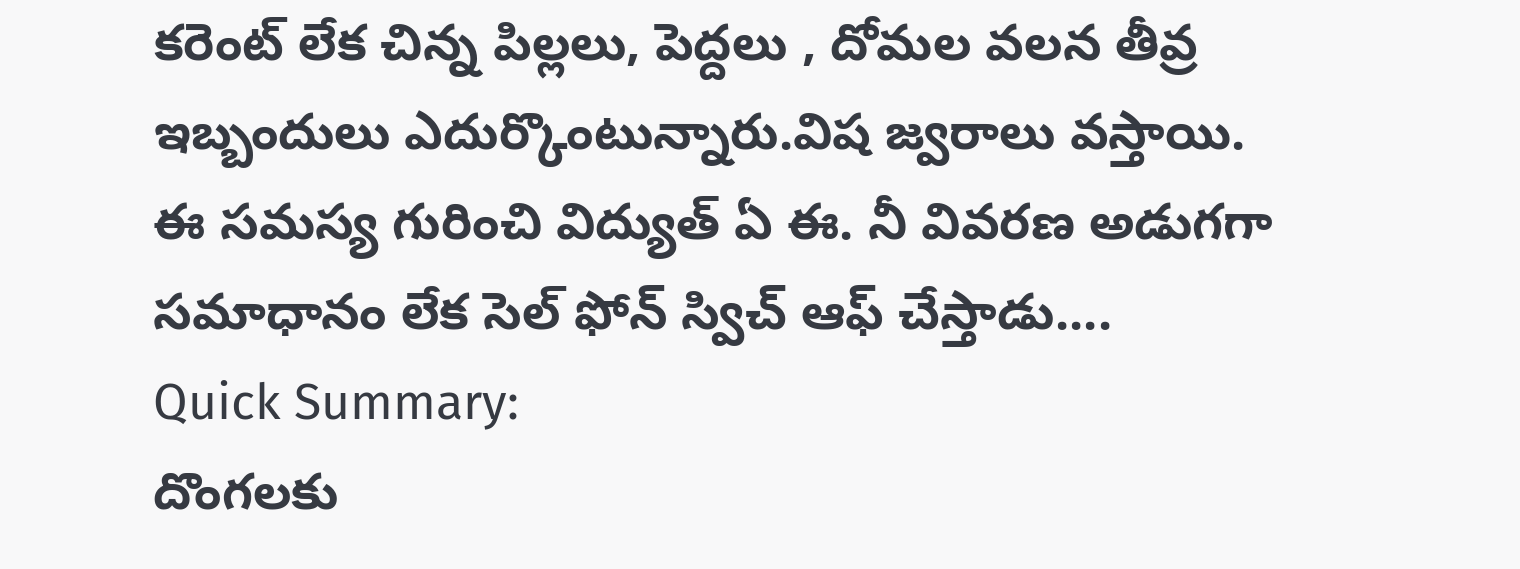కరెంట్ లేక చిన్న పిల్లలు, పెద్దలు , దోమల వలన తీవ్ర ఇబ్బందులు ఎదుర్కొంటున్నారు.విష జ్వరాలు వస్తాయి. ఈ సమస్య గురించి విద్యుత్ ఏ ఈ. నీ వివరణ అడుగగా సమాధానం లేక సెల్ ఫోన్ స్విచ్ ఆఫ్ చేస్తాడు....
Quick Summary:
దొంగలకు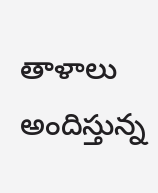తాళాలు అందిస్తున్న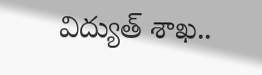విద్యుత్ శాఖ..